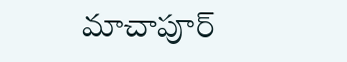మాచాపూర్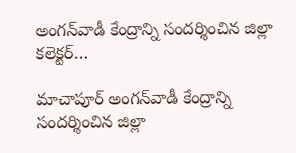అంగన్‌వాడీ కేంద్రాన్ని సందర్శించిన జిల్లా కలెక్టర్…

మాచాపూర్ అంగన్‌వాడీ కేంద్రాన్ని సందర్శించిన జిల్లా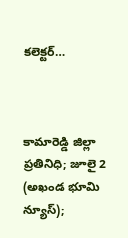కలెక్టర్…



కామారెడ్డి జిల్లా ప్రతినిధి; జూలై 2 (అఖండ భూమి న్యూస్);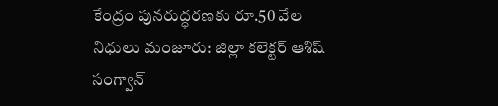కేంద్రం పునరుద్ధరణకు రూ.50 వేల నిధులు మంజూరు: జిల్లా కలెక్టర్ ఆశిష్ సంగ్వాన్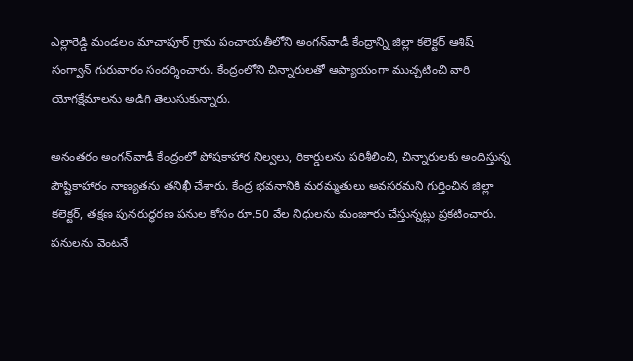ఎల్లారెడ్డి మండలం మాచాపూర్ గ్రామ పంచాయతీలోని అంగన్‌వాడీ కేంద్రాన్ని జిల్లా కలెక్టర్ ఆశిష్ సంగ్వాన్ గురువారం సందర్శించారు. కేంద్రంలోని చిన్నారులతో ఆప్యాయంగా ముచ్చటించి వారి యోగక్షేమాలను అడిగి తెలుసుకున్నారు.

అనంతరం అంగన్‌వాడీ కేంద్రంలో పోషకాహార నిల్వలు, రికార్డులను పరిశీలించి, చిన్నారులకు అందిస్తున్న పౌష్టికాహారం నాణ్యతను తనిఖీ చేశారు. కేంద్ర భవనానికి మరమ్మతులు అవసరమని గుర్తించిన జిల్లా కలెక్టర్, తక్షణ పునరుద్ధరణ పనుల కోసం రూ.50 వేల నిధులను మంజూరు చేస్తున్నట్లు ప్రకటించారు. పనులను వెంటనే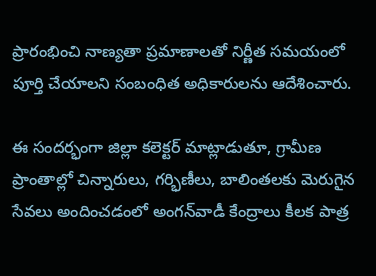ప్రారంభించి నాణ్యతా ప్రమాణాలతో నిర్ణీత సమయంలో పూర్తి చేయాలని సంబంధిత అధికారులను ఆదేశించారు.

ఈ సందర్భంగా జిల్లా కలెక్టర్ మాట్లాడుతూ, గ్రామీణ ప్రాంతాల్లో చిన్నారులు, గర్భిణీలు, బాలింతలకు మెరుగైన సేవలు అందించడంలో అంగన్‌వాడీ కేంద్రాలు కీలక పాత్ర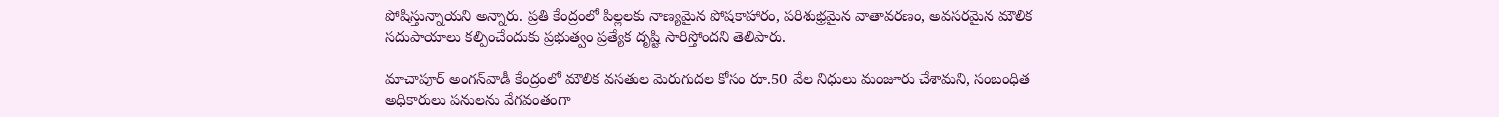పోషిస్తున్నాయని అన్నారు. ప్రతి కేంద్రంలో పిల్లలకు నాణ్యమైన పోషకాహారం, పరిశుభ్రమైన వాతావరణం, అవసరమైన మౌలిక సదుపాయాలు కల్పించేందుకు ప్రభుత్వం ప్రత్యేక దృష్టి సారిస్తోందని తెలిపారు.

మాచాపూర్ అంగన్‌వాడీ కేంద్రంలో మౌలిక వసతుల మెరుగుదల కోసం రూ.50 వేల నిధులు మంజూరు చేశామని, సంబంధిత అధికారులు పనులను వేగవంతంగా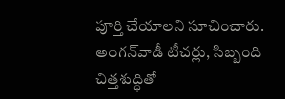పూర్తి చేయాలని సూచించారు. అంగన్‌వాడీ టీచర్లు, సిబ్బంది చిత్తశుద్ధితో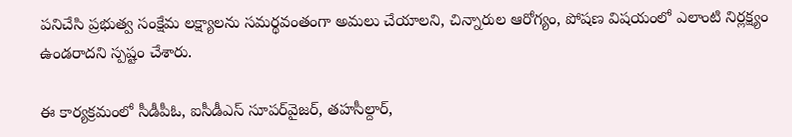పనిచేసి ప్రభుత్వ సంక్షేమ లక్ష్యాలను సమర్థవంతంగా అమలు చేయాలని, చిన్నారుల ఆరోగ్యం, పోషణ విషయంలో ఎలాంటి నిర్లక్ష్యం ఉండరాదని స్పష్టం చేశారు.

ఈ కార్యక్రమంలో సీడీపీఓ, ఐసీడీఎస్ సూపర్‌వైజర్, తహసీల్దార్,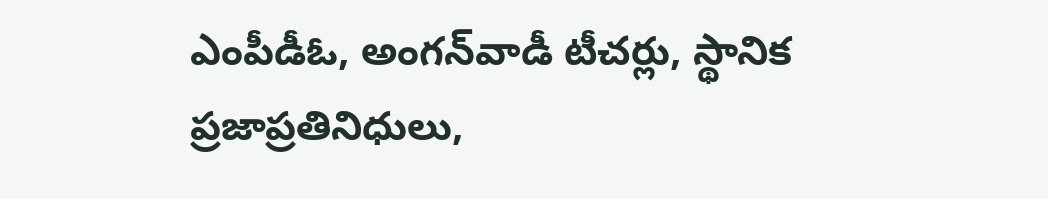ఎంపీడీఓ, అంగన్‌వాడీ టీచర్లు, స్థానిక ప్రజాప్రతినిధులు,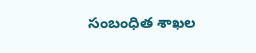సంబంధిత శాఖల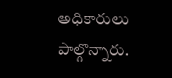అధికారులు పాల్గొన్నారు.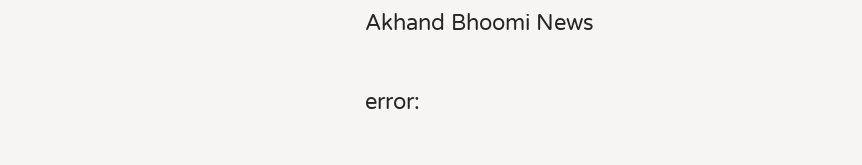Akhand Bhoomi News

error: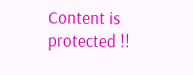Content is protected !!